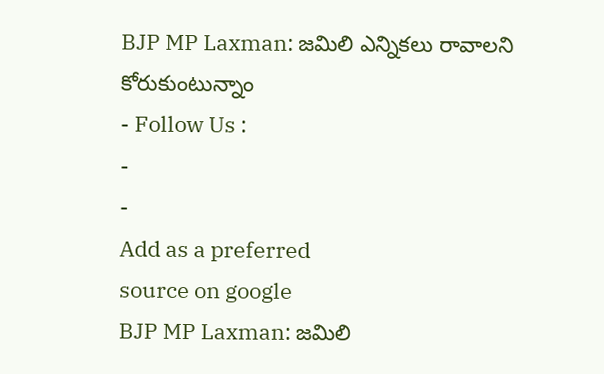BJP MP Laxman: జమిలి ఎన్నికలు రావాలని కోరుకుంటున్నాం
- Follow Us :
-
-
Add as a preferred
source on google
BJP MP Laxman: జమిలి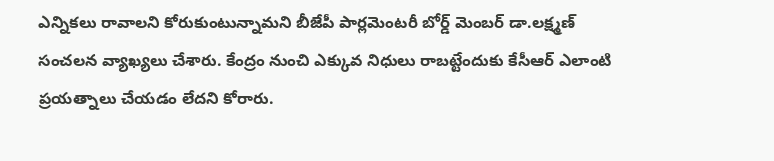ఎన్నికలు రావాలని కోరుకుంటున్నామని బీజేపీ పార్లమెంటరీ బోర్డ్ మెంబర్ డా.లక్ష్మణ్ సంచలన వ్యాఖ్యలు చేశారు. కేంద్రం నుంచి ఎక్కువ నిధులు రాబట్టేందుకు కేసీఆర్ ఎలాంటి ప్రయత్నాలు చేయడం లేదని కోరారు.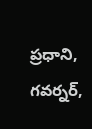ప్రధాని, గవర్నర్,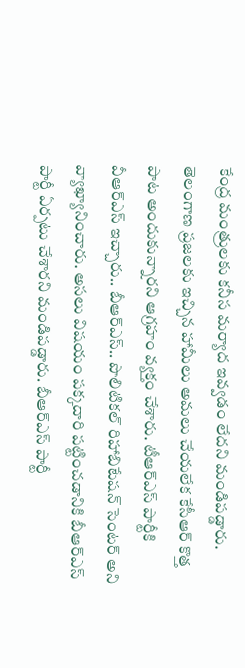కేంద్ర మంత్రులకు కనీస మర్యాద ఇవ్వడం లేదని మండిపడ్డారు. తెలంగాణ ప్రజలకు ఇచ్చిన హామీలు అమలు చేయలేక కేసీఆర్ కొత్త పాట అందుకున్నారని ఆగ్రహం వ్యక్తం చేశారు. టీఆర్ఎస్ పార్టీకి వీఆర్ఎస్ ఇచ్చారు.. బీఆర్ఎస్.. పొలిటికల్ రిహాబిటేషన్ సెంటర్ అని వ్యాఖ్యానించారు. అసలు విషయం పక్కదారి పట్టించడానికి బీఆర్ఎస్ పార్టీ ఏర్పటు చేశారని మండిపడ్డారు. బీఆర్ఎస్ పార్టీ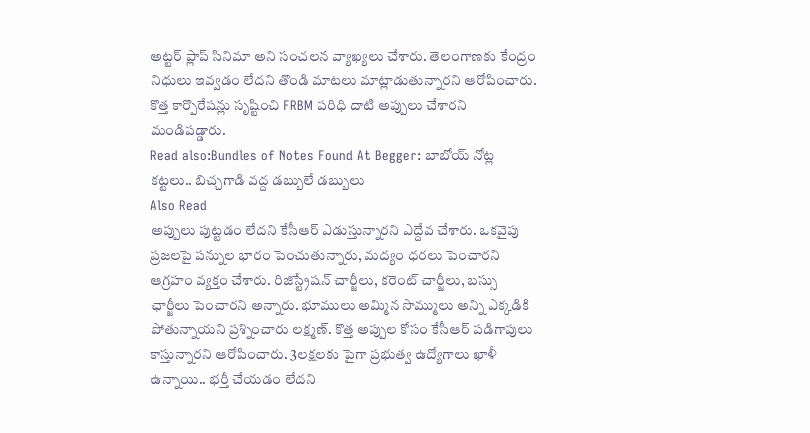అట్టర్ ప్లాప్ సినిమా అని సంచలన వ్యాఖ్యలు చేశారు. తెలంగాణకు కేంద్రం నిధులు ఇవ్వడం లేదని తొండి మాటలు మాట్లాడుతున్నారని ఆరోపించారు. కొత్త కార్పొరేషన్లు సృష్టించి FRBM పరిధి దాటి అప్పులు చేశారని మండిపడ్డారు.
Read also:Bundles of Notes Found At Begger: బాబోయ్ నోట్ల కట్టలు.. బిచ్చగాడి వద్ద డబ్బులే డబ్బులు
Also Read
అప్పులు పుట్టడం లేదని కేసీఆర్ ఎడుస్తున్నారని ఎద్దేవ చేశారు. ఒకవైపు ప్రజలపై పన్నుల భారం పెంచుతున్నారు, మద్యం ధరలు పెంచారని ఆగ్రహం వ్యక్తం చేశారు. రిజిస్ట్రేషన్ చార్జీలు, కరెంట్ చార్జీలు, బస్సు ఛార్జీలు పెంచారని అన్నారు. భూములు అమ్మిన సొమ్ములు అన్ని ఎక్కడికి పోతున్నాయని ప్రశ్నించారు లక్ష్మణ్. కొత్త అప్పుల కోసం కేసీఆర్ పడిగాపులు కాస్తున్నారని ఆరోపించారు. 3లక్షలకు పైగా ప్రభుత్వ ఉద్యోగాలు ఖాళీ ఉన్నాయి.. భర్తీ చేయడం లేదని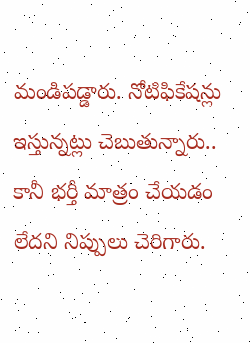మండిపడ్డారు. నోటిఫికేషన్లు ఇస్తున్నట్లు చెబుతున్నారు.. కానీ భర్తీ మాత్రం చేయడం లేదని నిప్పులు చెరిగారు.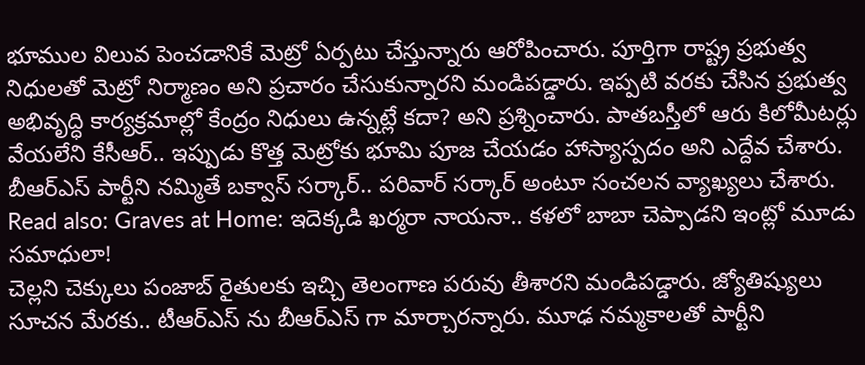భూముల విలువ పెంచడానికే మెట్రో ఏర్పటు చేస్తున్నారు ఆరోపించారు. పూర్తిగా రాష్ట్ర ప్రభుత్వ నిధులతో మెట్రో నిర్మాణం అని ప్రచారం చేసుకున్నారని మండిపడ్డారు. ఇప్పటి వరకు చేసిన ప్రభుత్వ అభివృద్ధి కార్యక్రమాల్లో కేంద్రం నిధులు ఉన్నట్లే కదా? అని ప్రశ్నించారు. పాతబస్తీలో ఆరు కిలోమీటర్లు వేయలేని కేసీఆర్.. ఇప్పుడు కొత్త మెట్రోకు భూమి పూజ చేయడం హాస్యాస్పదం అని ఎద్దేవ చేశారు. బీఆర్ఎస్ పార్టీని నమ్మితే బక్వాస్ సర్కార్.. పరివార్ సర్కార్ అంటూ సంచలన వ్యాఖ్యలు చేశారు.
Read also: Graves at Home: ఇదెక్కడి ఖర్మరా నాయనా.. కళలో బాబా చెప్పాడని ఇంట్లో మూడు సమాధులా!
చెల్లని చెక్కులు పంజాబ్ రైతులకు ఇచ్చి తెలంగాణ పరువు తీశారని మండిపడ్డారు. జ్యోతిష్యులు సూచన మేరకు.. టీఆర్ఎస్ ను బీఆర్ఎస్ గా మార్చారన్నారు. మూఢ నమ్మకాలతో పార్టీని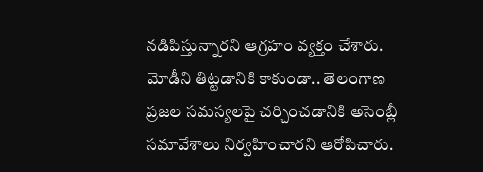నడిపిస్తున్నారని ఆగ్రహం వ్యక్తం చేశారు. మోడీని తిట్టడానికి కాకుండా.. తెలంగాణ ప్రజల సమస్యలపై చర్చించడానికి అసెంబ్లీ సమావేశాలు నిర్వహించారని ఆరోపిచారు.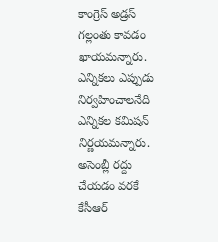కాంగ్రెస్ అడ్రస్ గల్లంతు కావడం ఖాయమన్నారు. ఎన్నికలు ఎప్పుడు నిర్వహించాలనేది ఎన్నికల కమిషన్ నిర్ణయమన్నారు. అసెంబ్లీ రద్దు చేయడం వరకే కేసీఆర్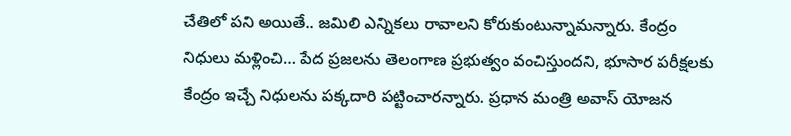చేతిలో పని అయితే.. జమిలి ఎన్నికలు రావాలని కోరుకుంటున్నామన్నారు. కేంద్రం నిధులు మళ్లించి… పేద ప్రజలను తెలంగాణ ప్రభుత్వం వంచిస్తుందని, భూసార పరీక్షలకు కేంద్రం ఇచ్చే నిధులను పక్కదారి పట్టించారన్నారు. ప్రధాన మంత్రి అవాస్ యోజన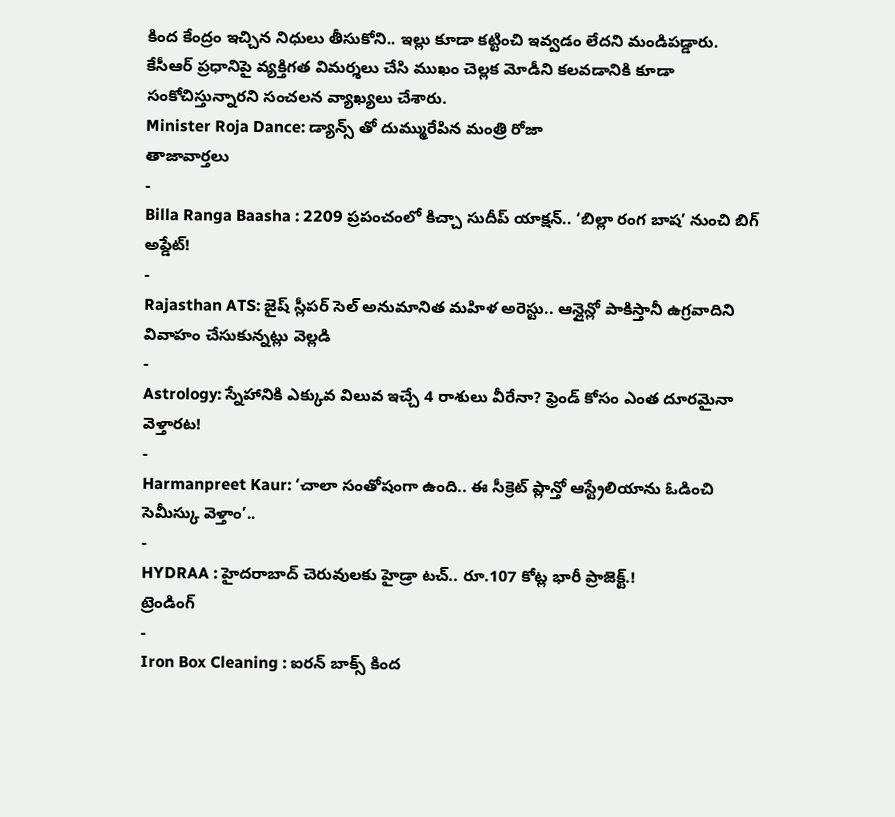కింద కేంద్రం ఇచ్చిన నిధులు తీసుకోని.. ఇల్లు కూడా కట్టించి ఇవ్వడం లేదని మండిపడ్డారు. కేసీఆర్ ప్రధానిపై వ్యక్తిగత విమర్శలు చేసి ముఖం చెల్లక మోడీని కలవడానికి కూడా సంకోచిస్తున్నారని సంచలన వ్యాఖ్యలు చేశారు.
Minister Roja Dance: డ్యాన్స్ తో దుమ్మురేపిన మంత్రి రోజా
తాజావార్తలు
-
Billa Ranga Baasha : 2209 ప్రపంచంలో కిచ్చా సుదీప్ యాక్షన్.. ‘బిల్లా రంగ బాష’ నుంచి బిగ్ అప్డేట్!
-
Rajasthan ATS: జైష్ స్లీపర్ సెల్ అనుమానిత మహిళ అరెస్టు.. ఆన్లైన్లో పాకిస్తానీ ఉగ్రవాదిని వివాహం చేసుకున్నట్లు వెల్లడి
-
Astrology: స్నేహానికి ఎక్కువ విలువ ఇచ్చే 4 రాశులు వీరేనా? ఫ్రెండ్ కోసం ఎంత దూరమైనా వెళ్తారట!
-
Harmanpreet Kaur: ‘చాలా సంతోషంగా ఉంది.. ఈ సీక్రెట్ ప్లాన్తో ఆస్ట్రేలియాను ఓడించి సెమీస్కు వెళ్తాం’..
-
HYDRAA : హైదరాబాద్ చెరువులకు హైడ్రా టచ్.. రూ.107 కోట్ల భారీ ప్రాజెక్ట్.!
ట్రెండింగ్
-
Iron Box Cleaning : ఐరన్ బాక్స్ కింద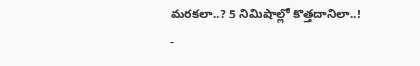మరకలా..? 5 నిమిషాల్లో కొత్తదానిలా..!
-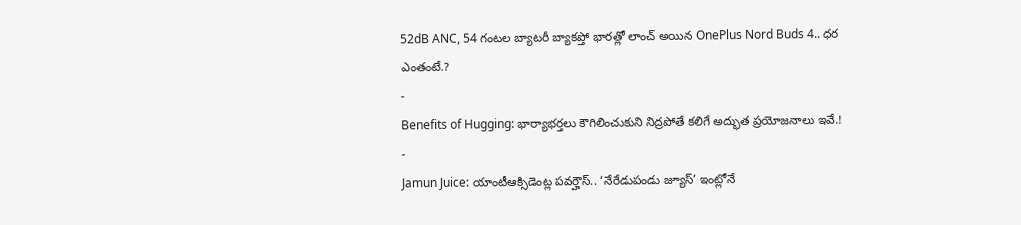52dB ANC, 54 గంటల బ్యాటరీ బ్యాకప్తో భారత్లో లాంచ్ అయిన OnePlus Nord Buds 4.. ధర ఎంతంటే.?
-
Benefits of Hugging: భార్యాభర్తలు కౌగిలించుకుని నిద్రపోతే కలిగే అద్భుత ప్రయోజనాలు ఇవే.!
-
Jamun Juice: యాంటీఆక్సిడెంట్ల పవర్హౌస్.. ‘నేరేడుపండు జ్యూస్’ ఇంట్లోనే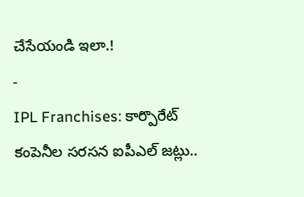చేసేయండి ఇలా.!
-
IPL Franchises: కార్పొరేట్ కంపెనీల సరసన ఐపీఎల్ జట్లు..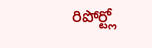రిపోర్ట్లో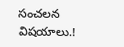సంచలన విషయాలు.!